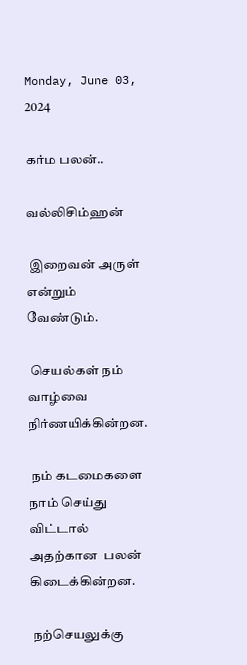Monday, June 03, 2024

கர்ம பலன்..

வல்லிசிம்ஹன்

 இறைவன் அருள் என்றும் வேண்டும்.

 செயல்கள் நம் வாழ்வை நிர்ணயிக்கின்றன.

 நம் கடமைகளை  நாம் செய்து விட்டால்
அதற்கான  பலன் கிடைக்கின்றன.

 நற்செயலுக்கு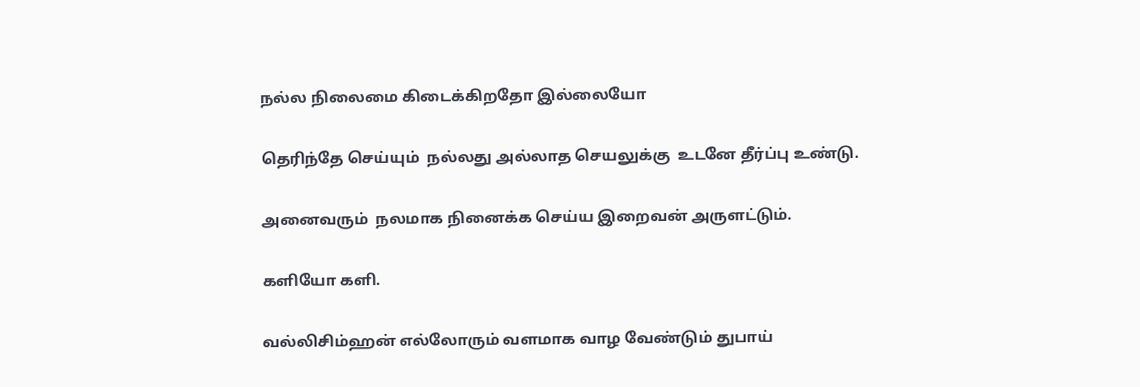நல்ல நிலைமை கிடைக்கிறதோ இல்லையோ

தெரிந்தே செய்யும்  நல்லது அல்லாத செயலுக்கு  உடனே தீர்ப்பு உண்டு.

அனைவரும்  நலமாக நினைக்க செய்ய இறைவன் அருளட்டும்.

களியோ களி.

வல்லிசிம்ஹன் எல்லோரும் வளமாக வாழ வேண்டும் துபாய்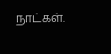நாட்கள்.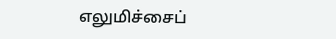எலுமிச்சைப்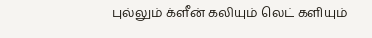புல்லும் க்ளீன் கலியும் லெட் களியும்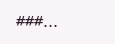###...